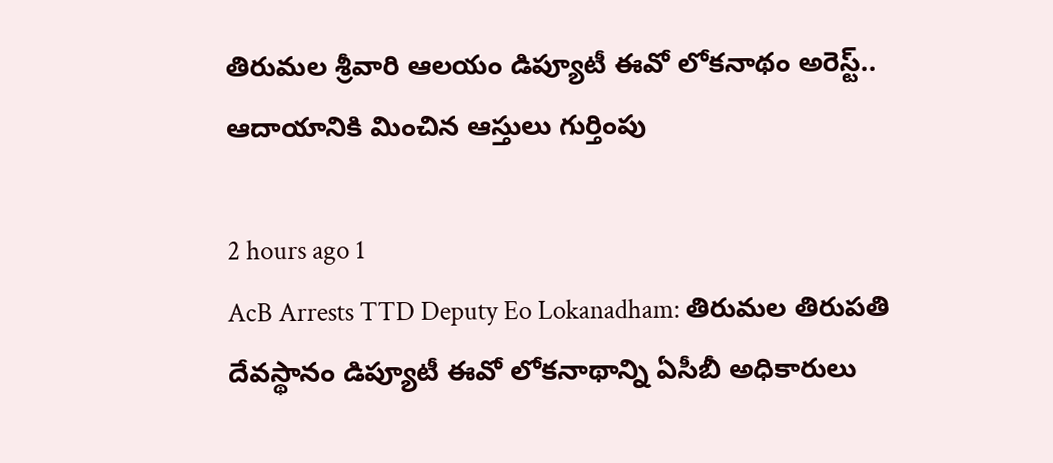తిరుమల శ్రీవారి ఆలయం డిప్యూటీ ఈవో లోకనాథం అరెస్ట్.. ఆదాయానికి మించిన ఆస్తులు గుర్తింపు

2 hours ago 1
AcB Arrests TTD Deputy Eo Lokanadham: తిరుమల తిరుపతి దేవస్థానం డిప్యూటీ ఈవో లోకనాథాన్ని ఏసీబీ అధికారులు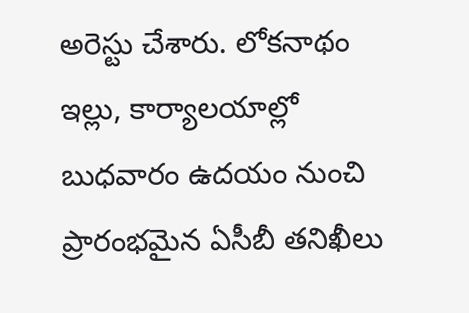అరెస్టు చేశారు. లోకనాథం ఇల్లు, కార్యాలయాల్లో బుధవారం ఉదయం నుంచి ప్రారంభమైన ఏసీబీ తనిఖీలు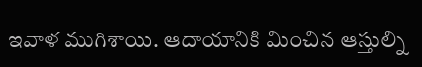ఇవాళ ముగిశాయి. ఆదాయానికి మించిన ఆస్తుల్ని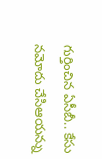గుర్తించిన ఏసీబీ.. కేసు నమోదు చేసిఆయన్ను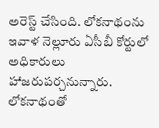అరెస్ట్ చేసింది. లోకనాథంను ఇవాళ నెల్లూరు ఏసీబీ కోర్టులో అధికారులు హాజరుపర్చనున్నారు. లోకనాథంతో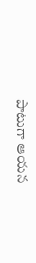పాటుగా ఆయన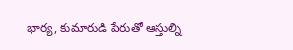భార్య, కుమారుడి పేరుతో ఆస్తుల్ని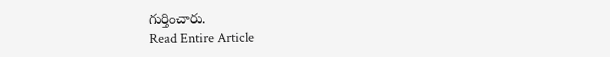గుర్తించారు.
Read Entire Article